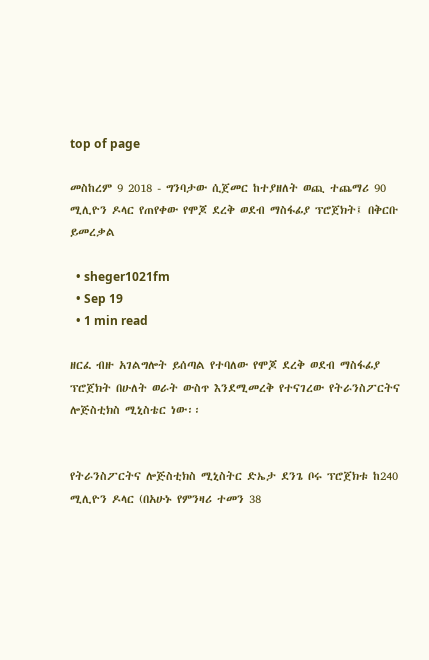top of page

መስከረም 9 2018 - ግንባታው ሲጀመር ከተያዘለት ወጪ ተጨማሪ 90 ሚሊዮን ዶላር የጠየቀው የሞጆ ደረቅ ወደብ ማስፋፊያ ፕሮጀክት፤ በቅርቡ ይመረቃል

  • sheger1021fm
  • Sep 19
  • 1 min read

ዘርፈ ብዙ አገልግሎት ይሰጣል የተባለው የሞጆ ደረቅ ወደብ ማስፋፊያ ፕሮጀክት በሁለት ወራት ውስጥ እንደሚመረቅ የተናገረው የትራንስፖርትና ሎጅስቲክስ ሚኒስቴር ነው፡፡


የትራንስፖርትና ሎጅስቲክስ ሚኒስትር ድኤታ ደንጌ ቦሩ ፕሮጀክቱ ከ240 ሚሊዮን ዶላር (በአሁኑ የምንዛሪ ተመን 38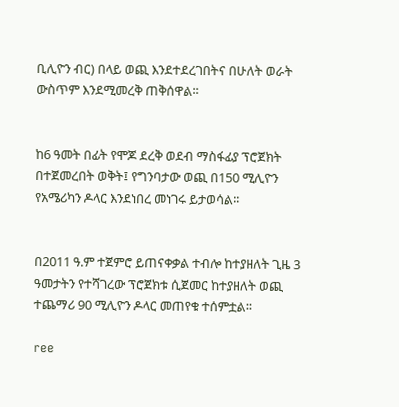ቢሊዮን ብር) በላይ ወጪ እንደተደረገበትና በሁለት ወራት ውስጥም እንደሚመረቅ ጠቅሰዋል፡፡


ከ6 ዓመት በፊት የሞጆ ደረቅ ወደብ ማስፋፊያ ፕሮጀክት በተጀመረበት ወቅት፤ የግንባታው ወጪ በ150 ሚሊዮን የአሜሪካን ዶላር እንደነበረ መነገሩ ይታወሳል፡፡


በ2011 ዓ.ም ተጀምሮ ይጠናቀቃል ተብሎ ከተያዘለት ጊዜ 3 ዓመታትን የተሻገረው ፕሮጀክቱ ሲጀመር ከተያዘለት ወጪ ተጨማሪ 90 ሚሊዮን ዶላር መጠየቁ ተሰምቷል፡፡

ree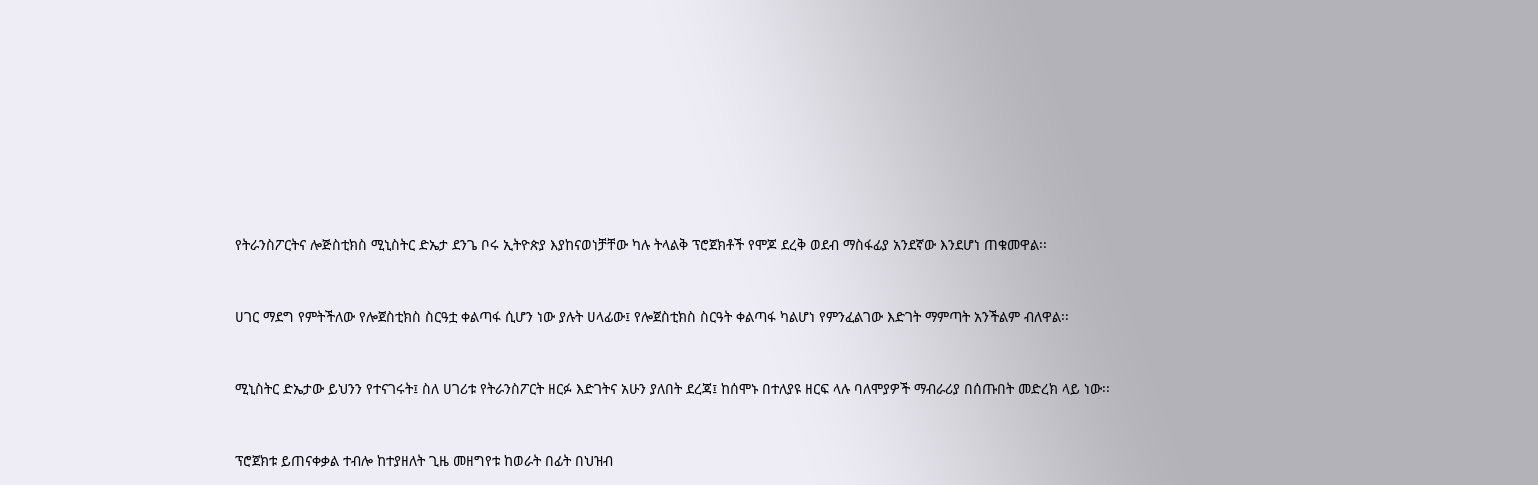የትራንስፖርትና ሎጅስቲክስ ሚኒስትር ድኤታ ደንጌ ቦሩ ኢትዮጵያ እያከናወነቻቸው ካሉ ትላልቅ ፕሮጀክቶች የሞጆ ደረቅ ወደብ ማስፋፊያ አንደኛው እንደሆነ ጠቁመዋል፡፡


ሀገር ማደግ የምትችለው የሎጀስቲክስ ስርዓቷ ቀልጣፋ ሲሆን ነው ያሉት ሀላፊው፤ የሎጀስቲክስ ስርዓት ቀልጣፋ ካልሆነ የምንፈልገው እድገት ማምጣት አንችልም ብለዋል፡፡


ሚኒስትር ድኤታው ይህንን የተናገሩት፤ ስለ ሀገሪቱ የትራንስፖርት ዘርፉ እድገትና አሁን ያለበት ደረጃ፤ ከሰሞኑ በተለያዩ ዘርፍ ላሉ ባለሞያዎች ማብራሪያ በሰጡበት መድረክ ላይ ነው፡፡


ፕሮጀክቱ ይጠናቀቃል ተብሎ ከተያዘለት ጊዜ መዘግየቱ ከወራት በፊት በህዝብ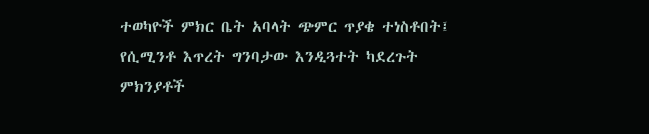ተወካዮች ምክር ቤት አባላት ጭምር ጥያቄ ተነስቶበት፤ የሲሚንቶ እጥረት ግንባታው እንዲጓተት ካደረጉት ምክንያቶች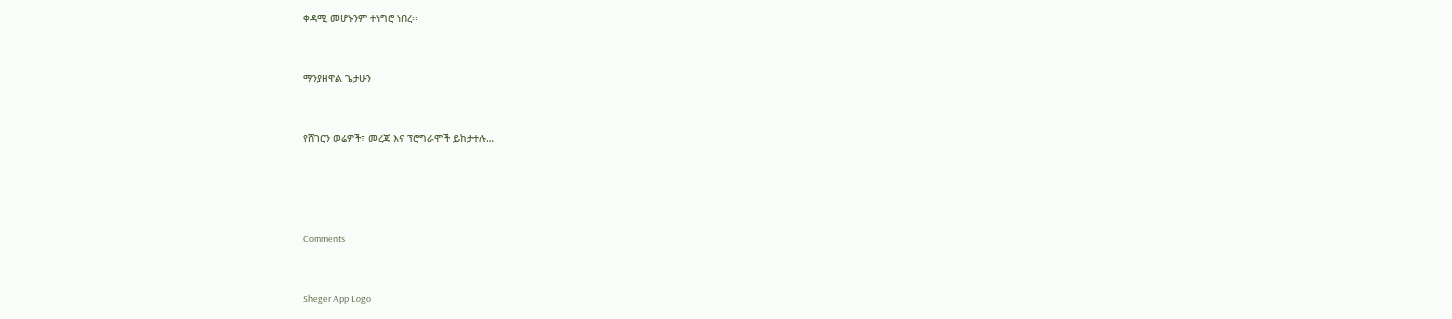ቀዳሚ መሆኑንም ተነግሮ ነበረ፡፡


ማንያዘዋል ጌታሁን


የሸገርን ወሬዎች፣ መረጃ እና ፕሮግራሞች ይከታተሉ…




Comments


Sheger App Logo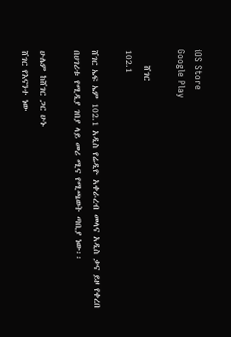iOS Store
Google Play

    ሸገር
102.1

ሸገር ኤፍ ኤም 102.1 አዲስ የሬዲዮ አቀራረብ መላና አዲስ ቃና ይዞ የቀረበ በሀገሪቱ የሚዲያ ገበያ ላይ መሪ ሚና የሚጫወት ጣቢያ ነው፡፡

ሁሌም ከሸገር ጋር ሁኑ
ሸገር የእናንተ ነው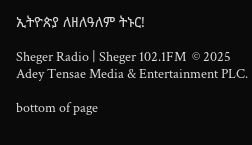ኢትዮጵያ ለዘለዓለም ትኑር!

Sheger Radio | Sheger 102.1FM  © 2025 Adey Tensae Media & Entertainment PLC.

bottom of page